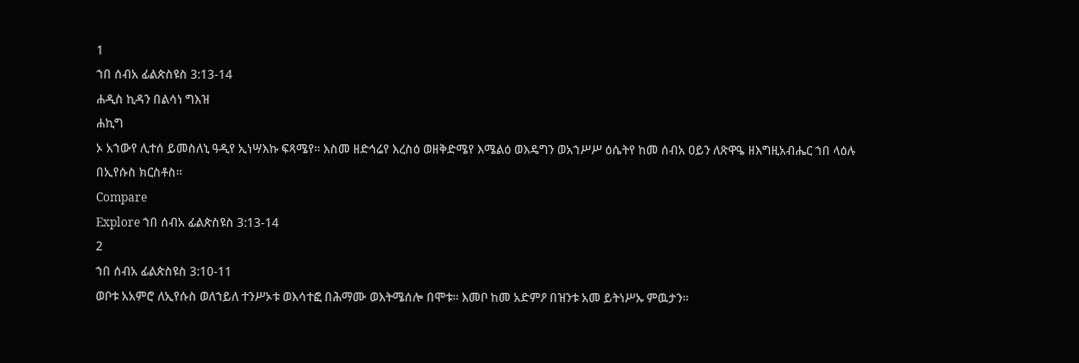1
ኀበ ሰብአ ፊልጵስዩስ 3:13-14
ሐዲስ ኪዳን በልሳነ ግእዝ
ሐኪግ
ኦ አኀውየ ሊተሰ ይመስለኒ ዓዲየ ኢነሣእኩ ፍጻሜየ። እስመ ዘድኅሬየ እረስዕ ወዘቅድሜየ እሜልዕ ወእዴግን ወአኀሥሥ ዕሴትየ ከመ ሰብአ ዐይን ለጽዋዔ ዘእግዚአብሔር ኀበ ላዕሉ በኢየሱስ ክርስቶስ።
Compare
Explore ኀበ ሰብአ ፊልጵስዩስ 3:13-14
2
ኀበ ሰብአ ፊልጵስዩስ 3:10-11
ወቦቱ አአምሮ ለኢየሱስ ወለኀይለ ተንሥኦቱ ወእሳተፎ በሕማሙ ወእትሜሰሎ በሞቱ። እመቦ ከመ አድምዖ በዝንቱ አመ ይትነሥኡ ምዉታን።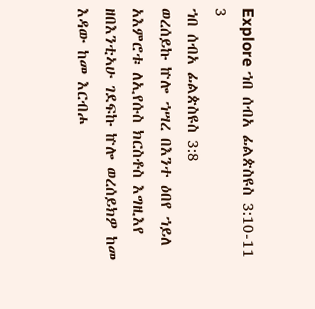Explore ኀበ ሰብአ ፊልጵስዩስ 3:10-11
3
ኀበ ሰብአ ፊልጵስዩስ 3:8
ወረሰይኩ ኵሎ ኀሣረ በእንተ ዕበየ ኀይለ አእምሮቱ ለኢየሱስ ክርስቶስ እግዚእየ ዘበእንቲኣሁ ገደፍኩ ኵሎ ወረሰይክዎ ከመ እዳው ከመ እርብሖ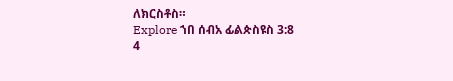ለክርስቶስ።
Explore ኀበ ሰብአ ፊልጵስዩስ 3:8
4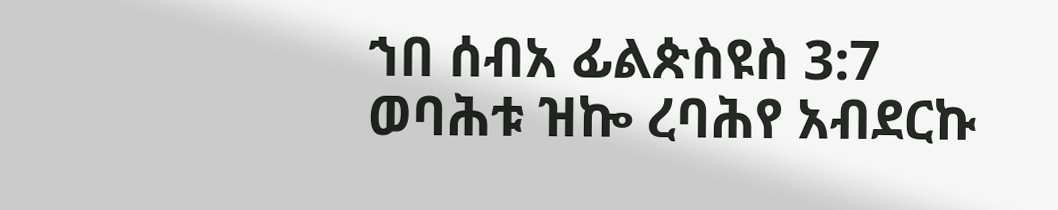ኀበ ሰብአ ፊልጵስዩስ 3:7
ወባሕቱ ዝኰ ረባሕየ አብደርኩ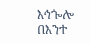እኅጐሎ በእንተ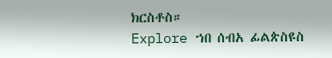ክርስቶስ።
Explore ኀበ ሰብአ ፊልጵስዩስ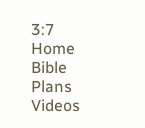3:7
Home
Bible
Plans
Videos